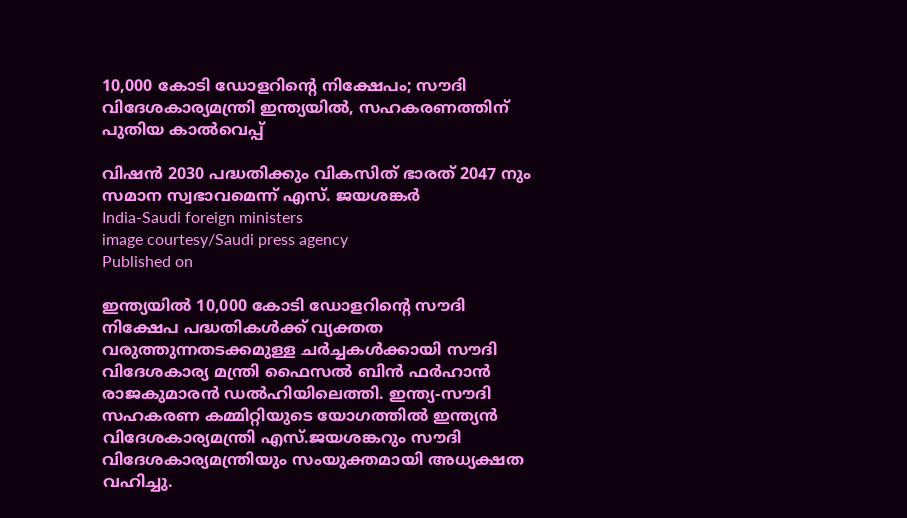10,000 കോടി ഡോളറിന്റെ നിക്ഷേപം; സൗദി വിദേശകാര്യമന്ത്രി ഇന്ത്യയില്‍, സഹകരണത്തിന് പുതിയ കാല്‍വെപ്പ്

വിഷന്‍ 2030 പദ്ധതിക്കും വികസിത് ഭാരത് 2047 നും സമാന സ്വഭാവമെന്ന് എസ്. ജയശങ്കര്‍
India-Saudi foreign ministers
image courtesy/Saudi press agency
Published on

ഇന്ത്യയില്‍ 10,000 കോടി ഡോളറിന്റെ സൗദി നിക്ഷേപ പദ്ധതികള്‍ക്ക് വ്യക്തത വരുത്തുന്നതടക്കമുള്ള ചര്‍ച്ചകള്‍ക്കായി സൗദി വിദേശകാര്യ മന്ത്രി ഫൈസല്‍ ബിന്‍ ഫര്‍ഹാന്‍ രാജകുമാരന്‍ ഡല്‍ഹിയിലെത്തി. ഇന്ത്യ-സൗദി സഹകരണ കമ്മിറ്റിയുടെ യോഗത്തില്‍ ഇന്ത്യന്‍ വിദേശകാര്യമന്ത്രി എസ്.ജയശങ്കറും സൗദി വിദേശകാര്യമന്ത്രിയും സംയുക്തമായി അധ്യക്ഷത വഹിച്ചു.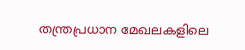തന്ത്രപ്രധാന മേഖലകളിലെ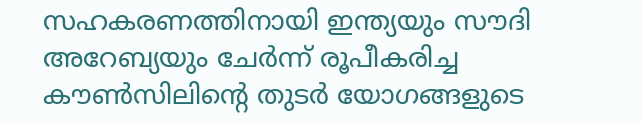സഹകരണത്തിനായി ഇന്ത്യയും സൗദി അറേബ്യയും ചേര്‍ന്ന് രൂപീകരിച്ച കൗണ്‍സിലിന്റെ തുടര്‍ യോഗങ്ങളുടെ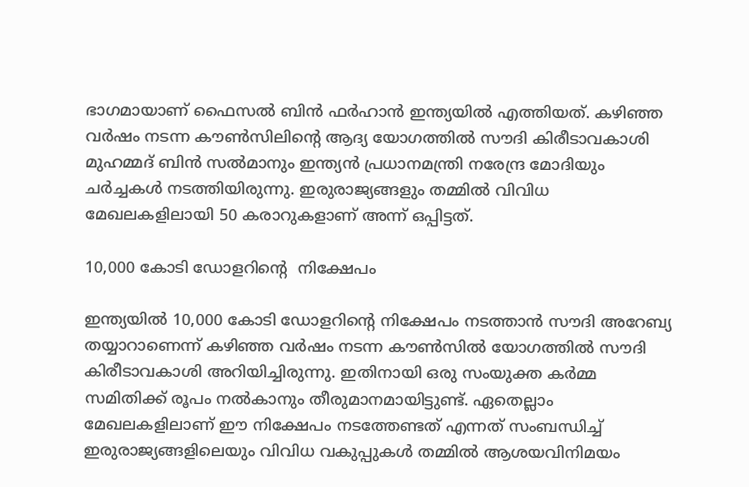ഭാഗമായാണ് ഫൈസല്‍ ബിന്‍ ഫര്‍ഹാന്‍ ഇന്ത്യയില്‍ എത്തിയത്. കഴിഞ്ഞ വര്‍ഷം നടന്ന കൗണ്‍സിലിന്റെ ആദ്യ യോഗത്തില്‍ സൗദി കിരീടാവകാശി മുഹമ്മദ് ബിന്‍ സല്‍മാനും ഇന്ത്യന്‍ പ്രധാനമന്ത്രി നരേന്ദ്ര മോദിയും ചര്‍ച്ചകള്‍ നടത്തിയിരുന്നു. ഇരുരാജ്യങ്ങളും തമ്മില്‍ വിവിധ മേഖലകളിലായി 50 കരാറുകളാണ് അന്ന് ഒപ്പിട്ടത്.

10,000 കോടി ഡോളറിന്റെ  നിക്ഷേപം

ഇന്ത്യയില്‍ 10,000 കോടി ഡോളറിന്റെ നിക്ഷേപം നടത്താന്‍ സൗദി അറേബ്യ തയ്യാറാണെന്ന് കഴിഞ്ഞ വര്‍ഷം നടന്ന കൗണ്‍സില്‍ യോഗത്തില്‍ സൗദി കിരീടാവകാശി അറിയിച്ചിരുന്നു. ഇതിനായി ഒരു സംയുക്ത കര്‍മ്മ സമിതിക്ക് രൂപം നല്‍കാനും തീരുമാനമായിട്ടുണ്ട്. ഏതെല്ലാം മേഖലകളിലാണ് ഈ നിക്ഷേപം നടത്തേണ്ടത് എന്നത് സംബന്ധിച്ച് ഇരുരാജ്യങ്ങളിലെയും വിവിധ വകുപ്പുകള്‍ തമ്മില്‍ ആശയവിനിമയം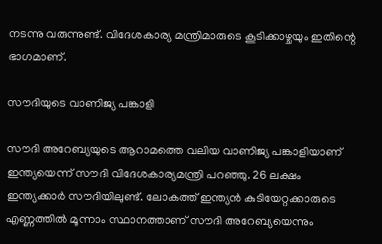നടന്നു വരുന്നുണ്ട്. വിദേശകാര്യ മന്ത്രിമാരുടെ കൂടിക്കാഴ്ചയും ഇതിന്റെ ഭാഗമാണ്.

സൗദിയുടെ വാണിജ്യ പങ്കാളി

സൗദി അറേബ്യയുടെ ആറാമത്തെ വലിയ വാണിജ്യ പങ്കാളിയാണ് ഇന്ത്യയെന്ന് സൗദി വിദേശകാര്യമന്ത്രി പറഞ്ഞു. 26 ലക്ഷം ഇന്ത്യക്കാര്‍ സൗദിയിലുണ്ട്. ലോകത്ത് ഇന്ത്യന്‍ കുടിയേറ്റക്കാരുടെ എണ്ണത്തില്‍ മൂന്നാം സ്ഥാനത്താണ് സൗദി അറേബ്യയെന്നും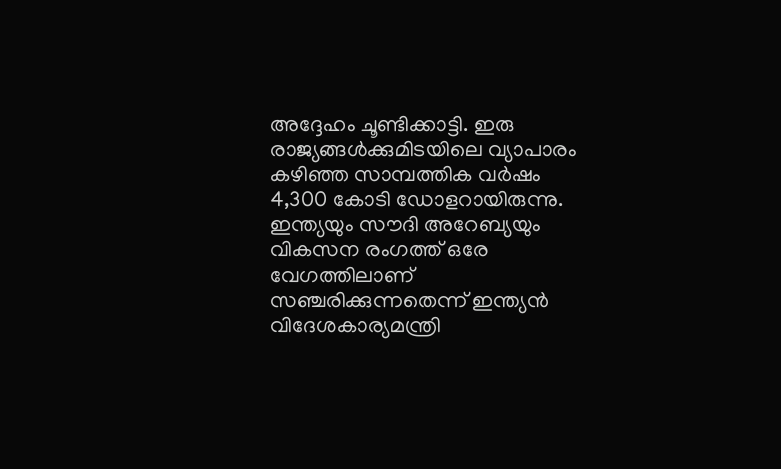അദ്ദേഹം ചൂണ്ടിക്കാട്ടി. ഇരു രാജ്യങ്ങള്‍ക്കുമിടയിലെ വ്യാപാരം കഴിഞ്ഞ സാമ്പത്തിക വര്‍ഷം 4,300 കോടി ഡോളറായിരുന്നു. ഇന്ത്യയും സൗദി അറേബ്യയും വികസന രംഗത്ത് ഒരേ വേഗത്തിലാണ് സഞ്ചരിക്കുന്നതെന്ന് ഇന്ത്യന്‍ വിദേശകാര്യമന്ത്രി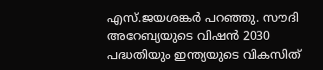എസ്.ജയശങ്കര്‍ പറഞ്ഞു. സൗദി അറേബ്യയുടെ വിഷന്‍ 2030 പദ്ധതിയും ഇന്ത്യയുടെ വികസിത്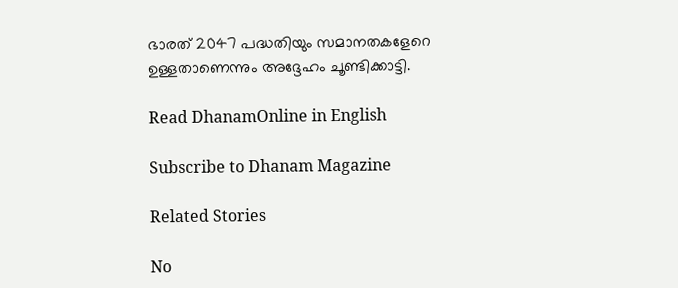ഭാരത് 2047 പദ്ധതിയും സമാനതകളേറെ ഉള്ളതാണെന്നും അദ്ദേഹം ചൂണ്ടിക്കാട്ടി.

Read DhanamOnline in English

Subscribe to Dhanam Magazine

Related Stories

No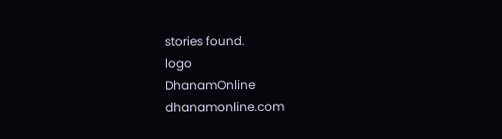stories found.
logo
DhanamOnline
dhanamonline.com